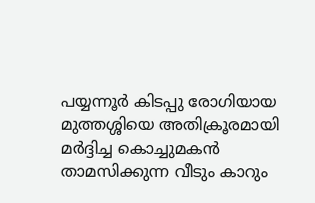പയ്യന്നൂർ കിടപ്പു രോഗിയായ മുത്തശ്ശിയെ അതിക്രൂരമായി മര്‍ദ്ദിച്ച കൊച്ചുമകൻ താമസിക്കുന്ന വീടും കാറും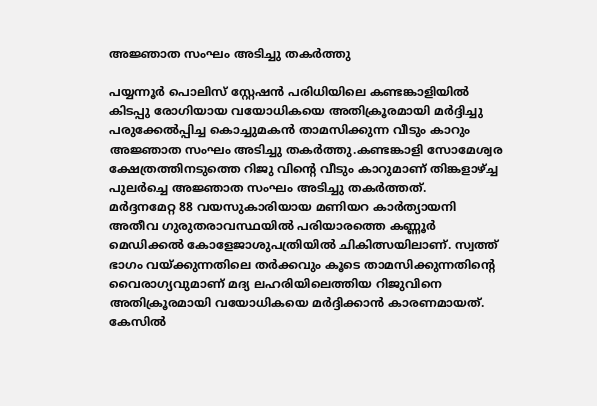അജ്ഞാത സംഘം അടിച്ചു തകര്‍ത്തു

പയ്യന്നൂർ പൊലിസ് സ്റ്റേഷൻ പരിധിയിലെ കണ്ടങ്കാളിയില്‍ കിടപ്പു രോഗിയായ വയോധികയെ അതിക്രൂരമായി മർദ്ദിച്ചു പരുക്കേല്‍പ്പിച്ച കൊച്ചുമകൻ താമസിക്കുന്ന വീടും കാറും അജ്ഞാത സംഘം അടിച്ചു തകർത്തു.കണ്ടങ്കാളി സോമേശ്വര ക്ഷേത്രത്തിനടുത്തെ റിജു വിൻ്റെ വീടും കാറുമാണ് തിങ്കളാഴ്ച്ച പുലർച്ചെ അജ്ഞാത സംഘം അടിച്ചു തകർത്തത്.
മർദ്ദനമേറ്റ 88 വയസുകാരിയായ മണിയറ കാർത്യായനി അതീവ ഗുരുതരാവസ്ഥയില്‍ പരിയാരത്തെ കണ്ണൂർ മെഡിക്കല്‍ കോളേജാശുപത്രിയില്‍ ചികിത്സയിലാണ്. സ്വത്ത് ഭാഗം വയ്ക്കുന്നതിലെ തർക്കവും കൂടെ താമസിക്കുന്നതിൻ്റെ വൈരാഗ്യവുമാണ് മദ്യ ലഹരിയിലെത്തിയ റിജുവിനെ അതിക്രൂരമായി വയോധികയെ മർദ്ദിക്കാൻ കാരണമായത്. കേസില്‍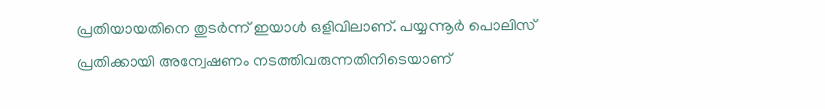പ്രതിയായതിനെ തുടർന്ന് ഇയാള്‍ ഒളിവിലാണ്. പയ്യന്നൂർ പൊലിസ് പ്രതിക്കായി അന്വേഷണം നടത്തിവരുന്നതിനിടെയാണ്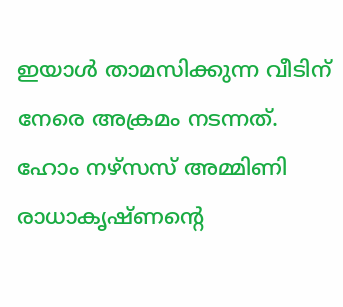ഇയാള്‍ താമസിക്കുന്ന വീടിന് നേരെ അക്രമം നടന്നത്. ഹോം നഴ്സസ് അമ്മിണി രാധാകൃഷ്ണൻ്റെ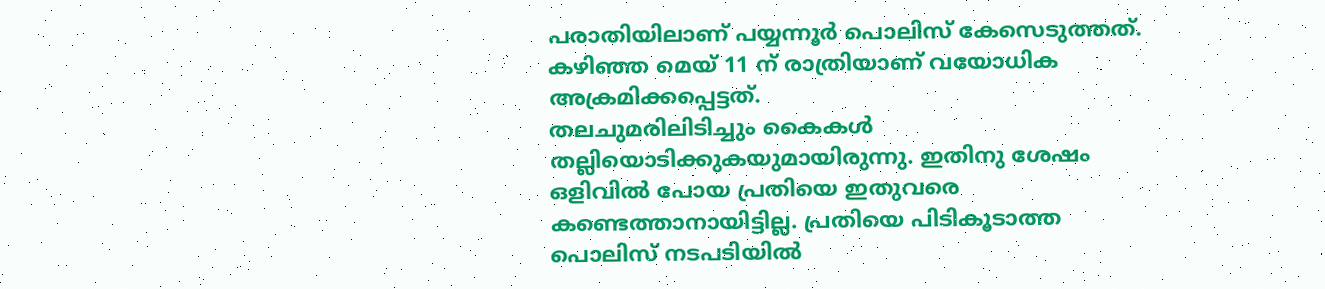പരാതിയിലാണ് പയ്യന്നൂർ പൊലിസ് കേസെടുത്തത്. കഴിഞ്ഞ മെയ് 11 ന് രാത്രിയാണ് വയോധിക അക്രമിക്കപ്പെട്ടത്.
തലചുമരിലിടിച്ചും കൈകള്‍ തല്ലിയൊടിക്കുകയുമായിരുന്നു. ഇതിനു ശേഷം ഒളിവില്‍ പോയ പ്രതിയെ ഇതുവരെ കണ്ടെത്താനായിട്ടില്ല. പ്രതിയെ പിടികൂടാത്ത പൊലിസ് നടപടിയില്‍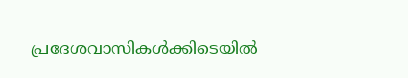പ്രദേശവാസികള്‍ക്കിടെയില്‍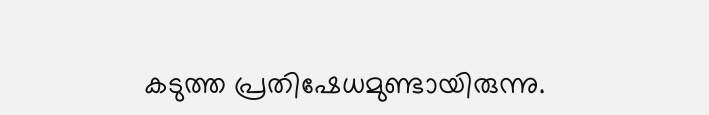കടുത്ത പ്രതിഷേധമുണ്ടായിരുന്നു.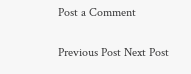Post a Comment

Previous Post Next Post